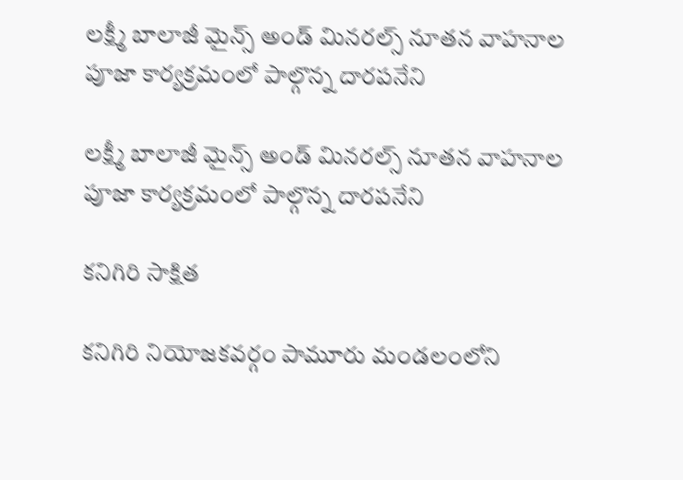లక్ష్మీ బాలాజీ మైన్స్ అండ్ మినరల్స్ నూతన వాహనాల పూజా కార్యక్రమంలో పాల్గొన్న దారపనేని

లక్ష్మీ బాలాజీ మైన్స్ అండ్ మినరల్స్ నూతన వాహనాల పూజా కార్యక్రమంలో పాల్గొన్న దారపనేని

కనిగిరి సాక్షిత

కనిగిరి నియోజకవర్గం పామూరు మండలంలోని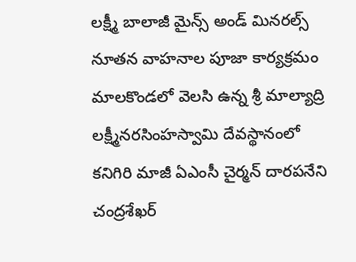లక్ష్మీ బాలాజీ మైన్స్ అండ్ మినరల్స్ నూతన వాహనాల పూజా కార్యక్రమం మాలకొండలో వెలసి ఉన్న శ్రీ మాల్యాద్రి లక్ష్మీనరసింహస్వామి దేవస్థానంలో కనిగిరి మాజీ ఏఎంసీ చైర్మన్ దారపనేని చంద్రశేఖర్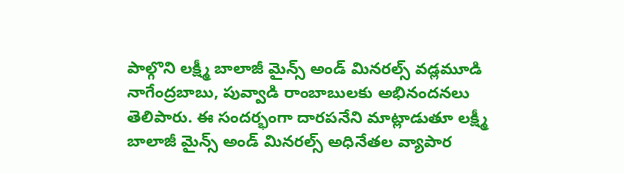పాల్గొని లక్ష్మీ బాలాజీ మైన్స్ అండ్ మినరల్స్ వడ్లమూడి నాగేంద్రబాబు, పువ్వాడి రాంబాబులకు అభినందనలు తెలిపారు. ఈ సందర్భంగా దారపనేని మాట్లాడుతూ లక్ష్మీ బాలాజీ మైన్స్ అండ్ మినరల్స్ అధినేతల వ్యాపార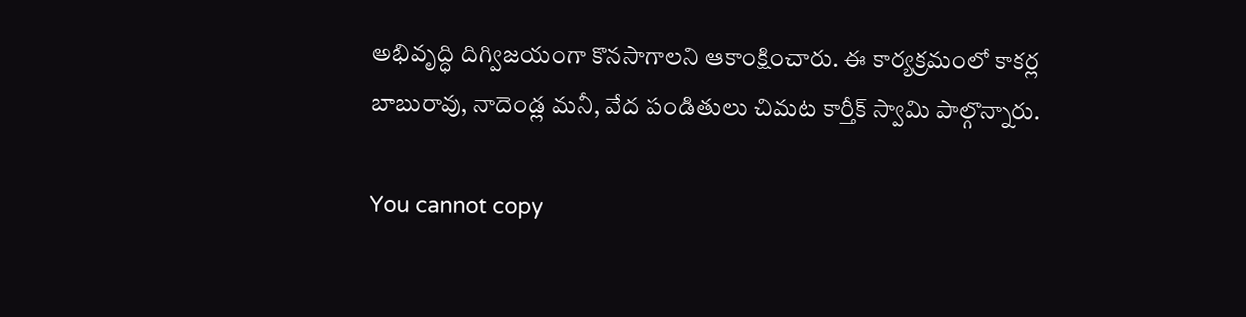అభివృద్ధి దిగ్విజయంగా కొనసాగాలని ఆకాంక్షించారు. ఈ కార్యక్రమంలో కాకర్ల బాబురావు, నాదెండ్ల మనీ, వేద పండితులు చిమట కార్తీక్ స్వామి పాల్గొన్నారు.

You cannot copy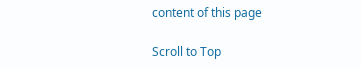content of this page

Scroll to Top